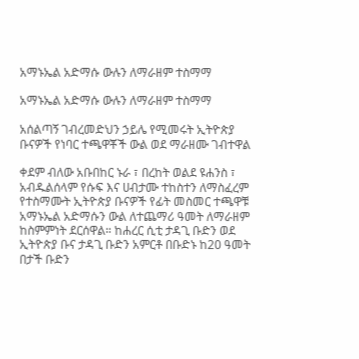አማኑኤል አድማሱ ውሉን ለማራዘም ተስማማ

አማኑኤል አድማሱ ውሉን ለማራዘም ተስማማ

አሰልጣኝ ገብረመድህን ኃይሌ የሚመሩት ኢትዮጵያ ቡናዎች የነባር ተጫዋቾች ውል ወደ ማራዘሙ ገብተዋል

ቀደም ብለው አቡበከር ኑራ ፣ በረከት ወልደ ዩሐንስ ፣ አብዱልሰላም የሱፍ እና ሀብታሙ ተከስተን ለማስፈረም የተስማሙት ኢትዮጵያ ቡናዎች የፊት መስመር ተጫዋቹ አማኑኤል አድማሱን ውል ለተጨማሪ ዓመት ለማራዘም ከስምምነት ደርሰዋል። ከሐረር ሲቲ ታዳጊ ቡድን ወደ ኢትዮጵያ ቡና ታዳጊ ቡድን አምርቶ በቡድኑ ከ20 ዓመት በታች ቡድን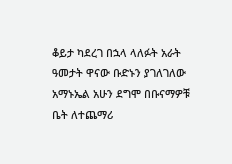ቆይታ ካደረገ በኋላ ላለፉት አራት ዓመታት ዋናው ቡድኑን ያገለገለው አማኑኤል አሁን ደግሞ በቡናማዎቹ ቤት ለተጨማሪ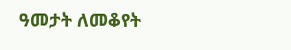ዓመታት ለመቆየት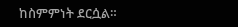ከስምምነት ደርሷል።